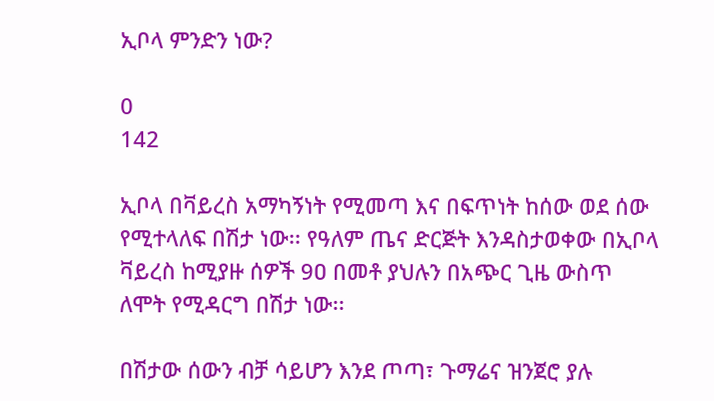ኢቦላ ምንድን ነው?

0
142

ኢቦላ በቫይረስ አማካኝነት የሚመጣ እና በፍጥነት ከሰው ወደ ሰው የሚተላለፍ በሽታ ነው፡፡ የዓለም ጤና ድርጅት እንዳስታወቀው በኢቦላ ቫይረስ ከሚያዙ ሰዎች 9ዐ በመቶ ያህሉን በአጭር ጊዜ ውስጥ ለሞት የሚዳርግ በሽታ ነው፡፡

በሽታው ሰውን ብቻ ሳይሆን እንደ ጦጣ፣ ጉማሬና ዝንጀሮ ያሉ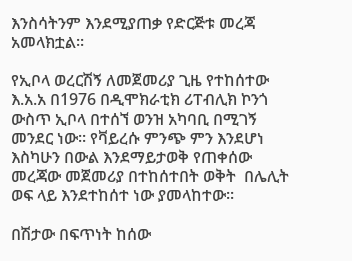እንስሳትንም እንደሚያጠቃ የድርጅቱ መረጃ አመላክቷል፡፡

የኢቦላ ወረርሽኝ ለመጀመሪያ ጊዜ የተከሰተው እ.አ.አ በ1976 በዲሞክራቲክ ሪፐብሊክ ኮንጎ ውስጥ ኢቦላ በተሰኘ ወንዝ አካባቢ በሚገኝ መንደር ነው፡፡ የቫይረሱ ምንጭ ምን እንደሆነ እስካሁን በውል እንደማይታወቅ የጠቀሰው መረጃው መጀመሪያ በተከሰተበት ወቅት  በሌሊት ወፍ ላይ እንደተከሰተ ነው ያመላከተው፡፡

በሽታው በፍጥነት ከሰው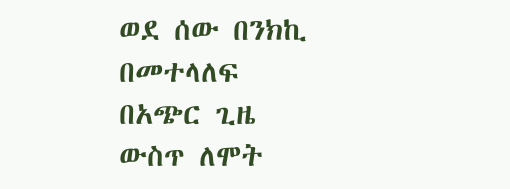ወደ ሰው በንክኪ በመተላለፍ በአጭር ጊዜ ውስጥ ለሞት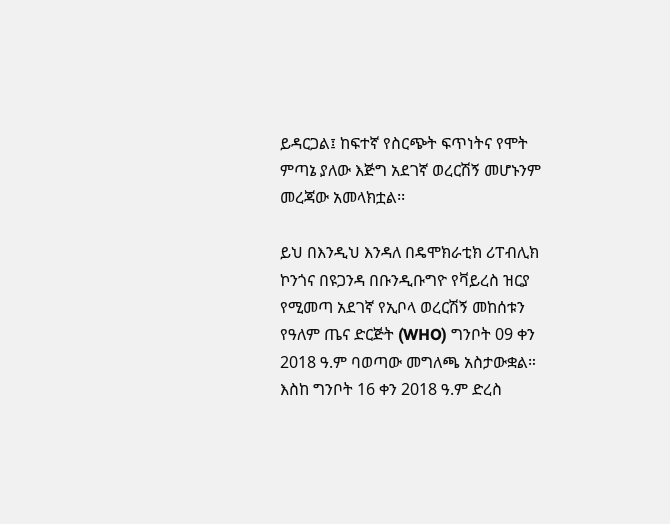ይዳርጋል፤ ከፍተኛ የስርጭት ፍጥነትና የሞት ምጣኔ ያለው እጅግ አደገኛ ወረርሽኝ መሆኑንም መረጃው አመላክቷል፡፡

ይህ በእንዲህ እንዳለ በዴሞክራቲክ ሪፐብሊክ ኮንጎና በዩጋንዳ በቡንዲቡግዮ የቫይረስ ዝርያ የሚመጣ አደገኛ የኢቦላ ወረርሽኝ መከሰቱን የዓለም ጤና ድርጅት (WHO) ግንቦት 09 ቀን 2018 ዓ.ም ባወጣው መግለጫ አስታውቋል። እስከ ግንቦት 16 ቀን 2018 ዓ.ም ድረስ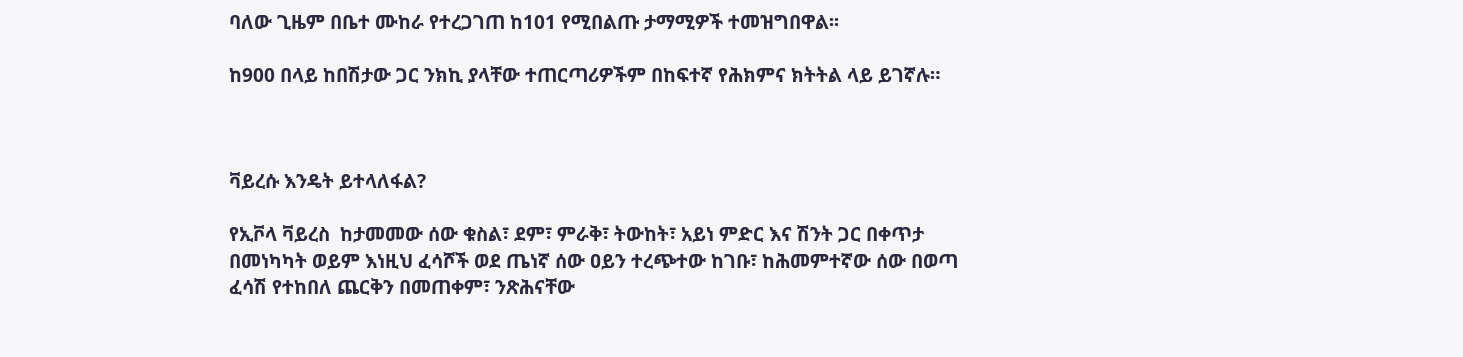ባለው ጊዜም በቤተ ሙከራ የተረጋገጠ ከ101 የሚበልጡ ታማሚዎች ተመዝግበዋል፡፡

ከ900 በላይ ከበሽታው ጋር ንክኪ ያላቸው ተጠርጣሪዎችም በከፍተኛ የሕክምና ክትትል ላይ ይገኛሉ።



ቫይረሱ እንዴት ይተላለፋል?

የኢቮላ ቫይረስ  ከታመመው ሰው ቁስል፣ ደም፣ ምራቅ፣ ትውከት፣ አይነ ምድር እና ሽንት ጋር በቀጥታ በመነካካት ወይም እነዚህ ፈሳሾች ወደ ጤነኛ ሰው ዐይን ተረጭተው ከገቡ፣ ከሕመምተኛው ሰው በወጣ ፈሳሽ የተከበለ ጨርቅን በመጠቀም፣ ንጽሕናቸው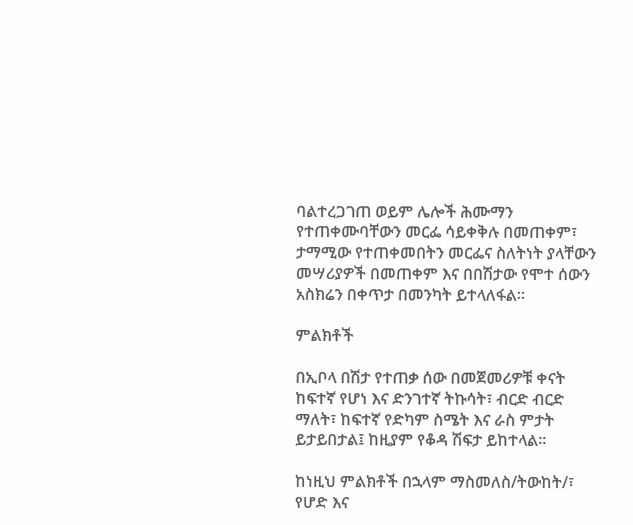ባልተረጋገጠ ወይም ሌሎች ሕሙማን የተጠቀሙባቸውን መርፌ ሳይቀቅሉ በመጠቀም፣ ታማሚው የተጠቀመበትን መርፌና ስለትነት ያላቸውን መሣሪያዎች በመጠቀም እና በበሽታው የሞተ ሰውን አስክሬን በቀጥታ በመንካት ይተላለፋል፡፡

ምልክቶች

በኢቦላ በሽታ የተጠቃ ሰው በመጀመሪዎቹ ቀናት ከፍተኛ የሆነ እና ድንገተኛ ትኩሳት፣ ብርድ ብርድ ማለት፣ ከፍተኛ የድካም ስሜት እና ራስ ምታት ይታይበታል፤ ከዚያም የቆዳ ሽፍታ ይከተላል፡፡

ከነዚህ ምልክቶች በኋላም ማስመለስ/ትውከት/፣ የሆድ እና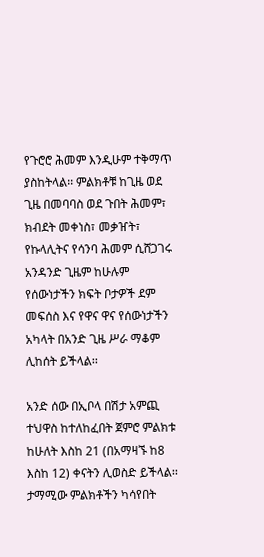የጉሮሮ ሕመም እንዲሁም ተቅማጥ ያስከትላል፡፡ ምልክቶቹ ከጊዜ ወደ ጊዜ በመባባስ ወደ ጉበት ሕመም፣ ክብደት መቀነስ፣ መቃዠት፣ የኩላሊትና የሳንባ ሕመም ሲሸጋገሩ አንዳንድ ጊዜም ከሁሉም የሰውነታችን ክፍት ቦታዎች ደም መፍሰስ እና የዋና ዋና የሰውነታችን አካላት በአንድ ጊዜ ሥራ ማቆም ሊከሰት ይችላል፡፡

አንድ ሰው በኢቦላ በሽታ አምጪ ተህዋስ ከተለከፈበት ጀምሮ ምልክቱ ከሁለት እስከ 21 (በአማዛኙ ከ8 እስከ 12) ቀናትን ሊወስድ ይችላል፡፡ ታማሚው ምልክቶችን ካሳየበት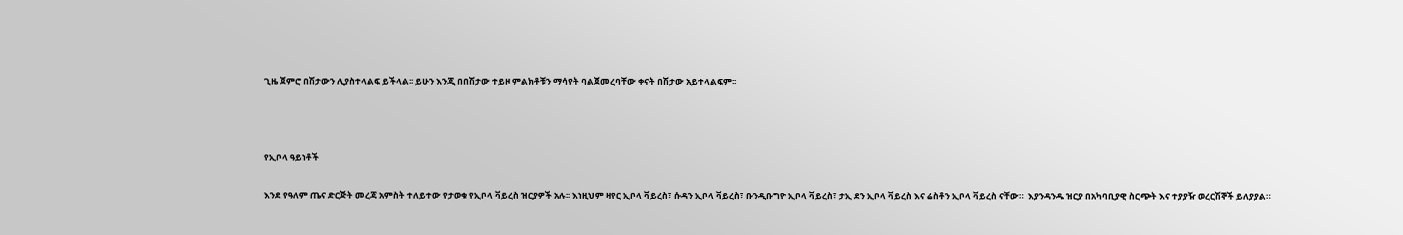ጊዜ ጀምሮ በሽታውን ሊያስተላልፍ ይችላል፡፡ ይሁን እንጂ በበሽታው ተይዞ ምልክቶቹን ማሳየት ባልጀመረባቸው ቀናት በሽታው አይተላልፍም፡፡



የኢቦላ ዓይነቶች

እንደ የዓለም ጤና ድርጅት መረጃ አምስት ተለይተው የታወቁ የኢቦላ ቫይረስ ዝርያዎች አሉ፡፡ እነዚህም ዛየር ኢቦላ ቫይረስ፣ ሱዳን ኢቦላ ቫይረስ፣ ቡንዲቡግዮ ኢቦላ ቫይረስ፣ ታኢ ደን ኢቦላ ቫይረስ እና ሬስቶን ኢቦላ ቫይረስ ናቸው።  እያንዳንዱ ዝርያ በአካባቢያዊ ስርጭት እና ተያያዥ ወረርሽኞች ይለያያል።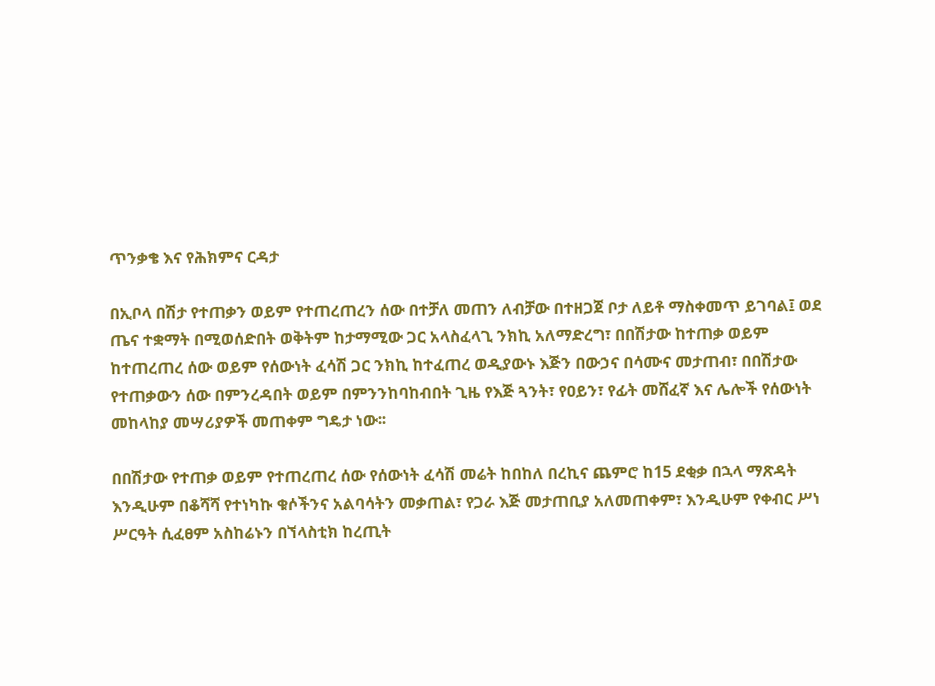ጥንቃቄ እና የሕክምና ርዳታ

በኢቦላ በሽታ የተጠቃን ወይም የተጠረጠረን ሰው በተቻለ መጠን ለብቻው በተዘጋጀ ቦታ ለይቶ ማስቀመጥ ይገባል፤ ወደ ጤና ተቋማት በሚወሰድበት ወቅትም ከታማሚው ጋር አላስፈላጊ ንክኪ አለማድረግ፣ በበሽታው ከተጠቃ ወይም ከተጠረጠረ ሰው ወይም የሰውነት ፈሳሽ ጋር ንክኪ ከተፈጠረ ወዲያውኑ እጅን በውኃና በሳሙና መታጠብ፣ በበሽታው የተጠቃውን ሰው በምንረዳበት ወይም በምንንከባከብበት ጊዜ የእጅ ጓንት፣ የዐይን፣ የፊት መሸፈኛ እና ሌሎች የሰውነት መከላከያ መሣሪያዎች መጠቀም ግዴታ ነው፡፡

በበሽታው የተጠቃ ወይም የተጠረጠረ ሰው የሰውነት ፈሳሽ መሬት ከበከለ በረኪና ጨምሮ ከ15 ደቂቃ በኋላ ማጽዳት እንዲሁም በቆሻሻ የተነካኩ ቁሶችንና አልባሳትን መቃጠል፣ የጋራ እጅ መታጠቢያ አለመጠቀም፣ እንዲሁም የቀብር ሥነ ሥርዓት ሲፈፀም አስከሬኑን በኘላስቲክ ከረጢት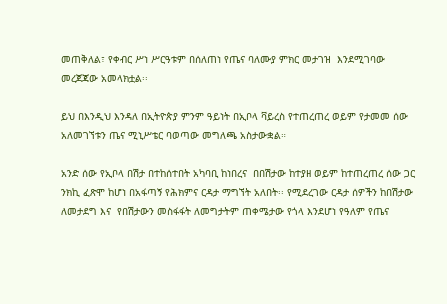መጠቅለል፣ የቀብር ሥነ ሥርዓቱም በሰለጠነ የጤና ባለሙያ ምክር መታገዝ  እንደሚገባው  መረጀጃው አመላክቷል፡፡

ይህ በእንዲህ እንዳለ በኢትዮጵያ ምንም ዓይነት በኢቦላ ቫይረስ የተጠረጠረ ወይም የታመመ ሰው አለመገኘቱን ጤና ሚኒሥቴር ባወጣው መግለጫ አስታውቋል።

አንድ ሰው የኢቦላ በሽታ በተከሰተበት አካባቢ ከነበረና  በበሽታው ከተያዘ ወይም ከተጠረጠረ ሰው ጋር ንክኪ ፈጽሞ ከሆነ በአፋጣኝ የሕክምና ርዳታ ማግኘት አለበት፡፡ የሚደረገው ርዳታ ሰዎችን ከበሽታው ለመታደግ እና  የበሽታውን መስፋፋት ለመግታትም ጠቀሜታው የጎላ እንደሆነ የዓለም የጤና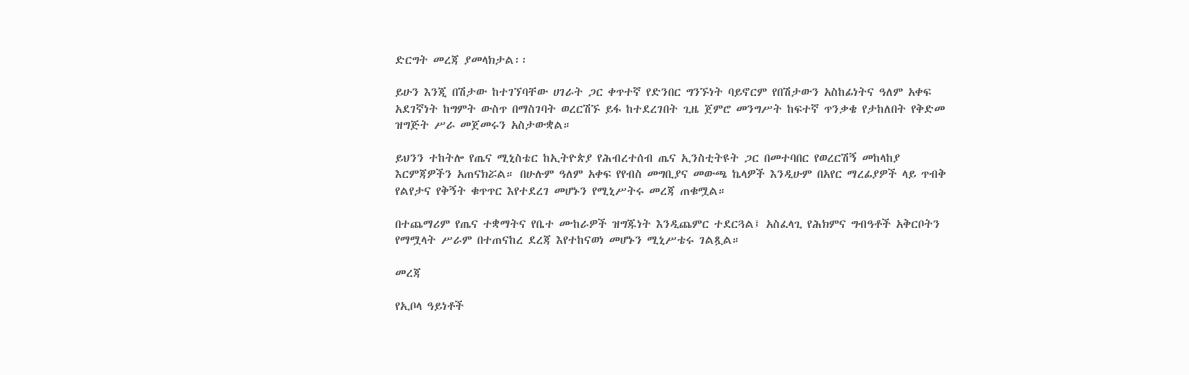ድርግት መረጃ ያመላክታል፡፡

ይሁን እንጂ በሽታው ከተገኘባቸው ሀገራት ጋር ቀጥተኛ የድንበር ግንኙነት ባይኖርም የበሽታውን አስከፊነትና ዓለም አቀፍ አደገኛነት ከግምት ውስጥ በማስገባት ወረርሽኙ ይፋ ከተደረገበት ጊዜ ጀምሮ መንግሥት ከፍተኛ ጥንቃቄ የታከለበት የቅድመ ዝግጅት ሥራ መጀመሩን አስታውቋል።

ይህንን ተከትሎ የጤና ሚኒስቴር ከኢትዮጵያ የሕብረተሰብ ጤና ኢንስቲትዩት ጋር በመተባበር የወረርሽኝ መከላከያ እርምጃዎችን አጠናክሯል። በሁሉም ዓለም አቀፍ የየብስ መግቢያና መውጫ ኬላዎች እንዲሁም በአየር ማረፊያዎች ላይ ጥብቅ የልየታና የቅኝት ቁጥጥር እየተደረገ መሆኑን የሚኒሥትሩ መረጃ ጠቁሟል።

በተጨማሪም የጤና ተቋማትና የቤተ ሙከራዎች ዝግጁነት እንዲጨምር ተደርጓል፤ አስፈላጊ የሕክምና ግብዓቶች አቅርቦትን የማሟላት ሥራም በተጠናከረ ደረጃ እየተከናወነ መሆኑን ሚኒሥቴሩ ገልጿል።

መረጃ

የኢቦላ ዓይነቶች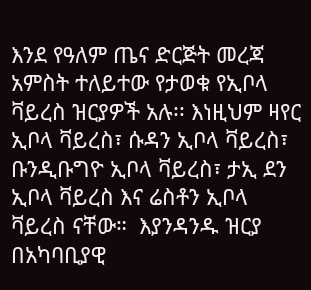እንደ የዓለም ጤና ድርጅት መረጃ አምስት ተለይተው የታወቁ የኢቦላ ቫይረስ ዝርያዎች አሉ፡፡ እነዚህም ዛየር ኢቦላ ቫይረስ፣ ሱዳን ኢቦላ ቫይረስ፣ ቡንዲቡግዮ ኢቦላ ቫይረስ፣ ታኢ ደን ኢቦላ ቫይረስ እና ሬስቶን ኢቦላ ቫይረስ ናቸው።  እያንዳንዱ ዝርያ በአካባቢያዊ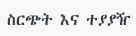ስርጭት እና ተያያዥ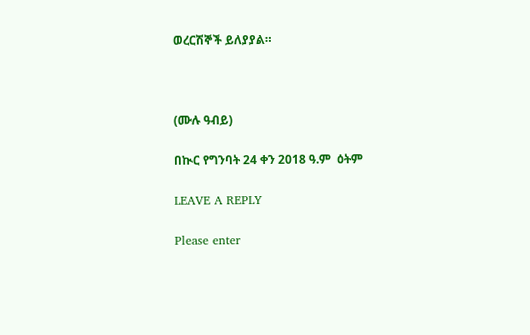ወረርሽኞች ይለያያል።



(ሙሉ ዓብይ)

በኲር የግንባት 24 ቀን 2018 ዓ.ም  ዕትም

LEAVE A REPLY

Please enter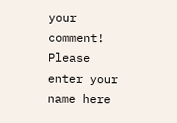your comment!
Please enter your name here